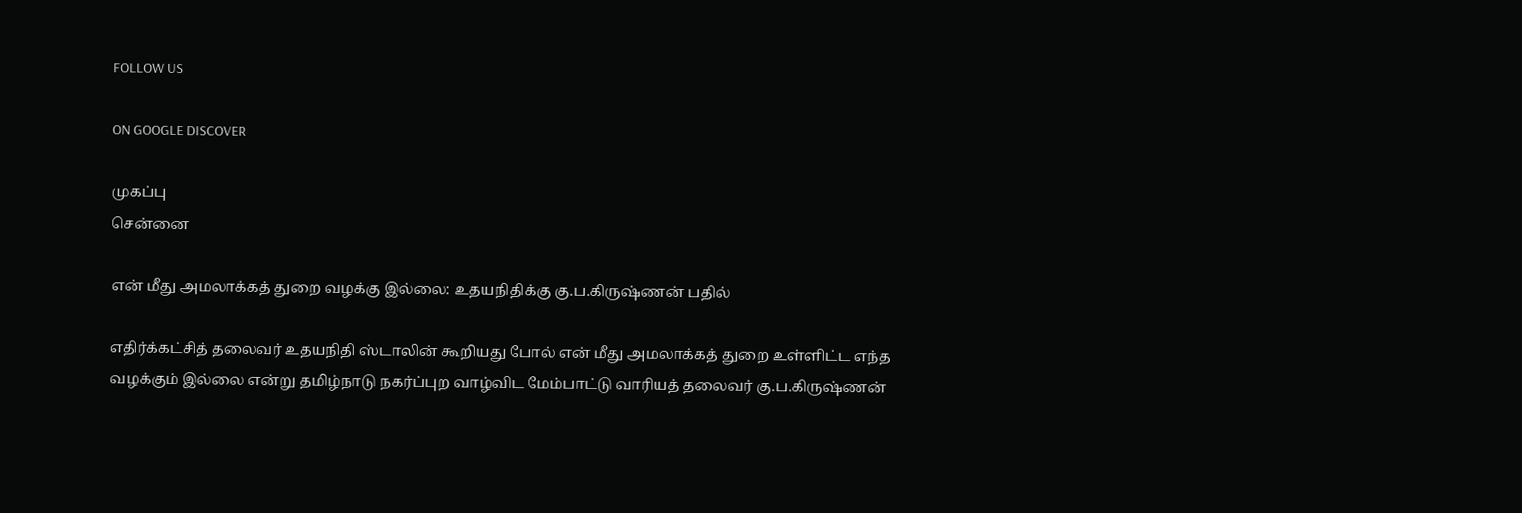FOLLOW US

ON GOOGLE DISCOVER

முகப்பு
சென்னை

என் மீது அமலாக்கத் துறை வழக்கு இல்லை: உதயநிதிக்கு கு.ப.கிருஷ்ணன் பதில்

எதிர்க்கட்சித் தலைவர் உதயநிதி ஸ்டாலின் கூறியது போல் என் மீது அமலாக்கத் துறை உள்ளிட்ட எந்த வழக்கும் இல்லை என்று தமிழ்நாடு நகர்ப்புற வாழ்விட மேம்பாட்டு வாரியத் தலைவர் கு.ப.கிருஷ்ணன்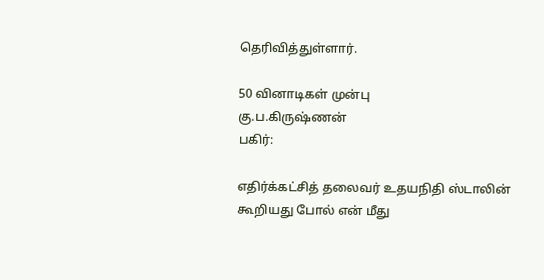தெரிவித்துள்ளார்.

50 வினாடிகள் முன்பு
கு.ப.கிருஷ்ணன்
பகிர்:

எதிர்க்கட்சித் தலைவர் உதயநிதி ஸ்டாலின் கூறியது போல் என் மீது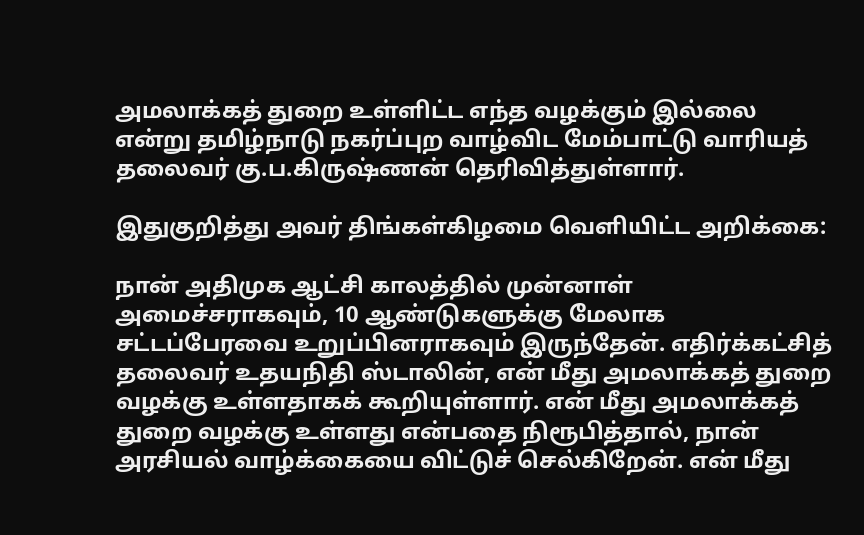அமலாக்கத் துறை உள்ளிட்ட எந்த வழக்கும் இல்லை என்று தமிழ்நாடு நகர்ப்புற வாழ்விட மேம்பாட்டு வாரியத் தலைவர் கு.ப.கிருஷ்ணன் தெரிவித்துள்ளார்.

இதுகுறித்து அவர் திங்கள்கிழமை வெளியிட்ட அறிக்கை:

நான் அதிமுக ஆட்சி காலத்தில் முன்னாள் அமைச்சராகவும், 10 ஆண்டுகளுக்கு மேலாக சட்டப்பேரவை உறுப்பினராகவும் இருந்தேன். எதிர்க்கட்சித் தலைவர் உதயநிதி ஸ்டாலின், என் மீது அமலாக்கத் துறை வழக்கு உள்ளதாகக் கூறியுள்ளார். என் மீது அமலாக்கத் துறை வழக்கு உள்ளது என்பதை நிரூபித்தால், நான் அரசியல் வாழ்க்கையை விட்டுச் செல்கிறேன். என் மீது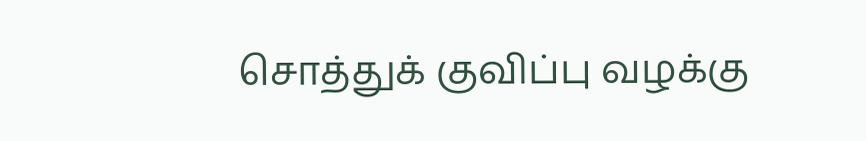சொத்துக் குவிப்பு வழக்கு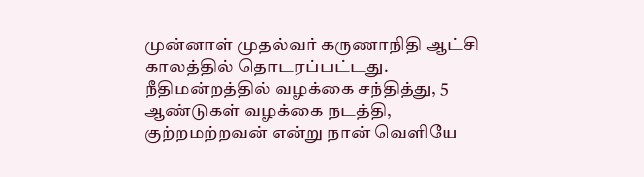முன்னாள் முதல்வர் கருணாநிதி ஆட்சி காலத்தில் தொடரப்பட்டது. நீதிமன்றத்தில் வழக்கை சந்தித்து, 5 ஆண்டுகள் வழக்கை நடத்தி, குற்றமற்றவன் என்று நான் வெளியே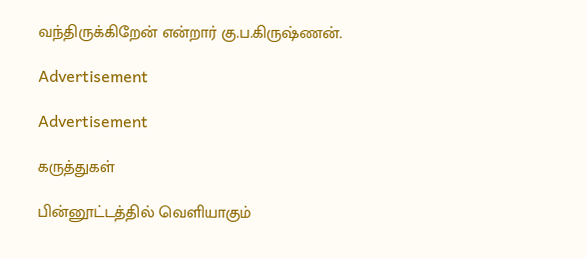வந்திருக்கிறேன் என்றார் கு.ப.கிருஷ்ணன்.

Advertisement

Advertisement

கருத்துகள்

பின்னூட்டத்தில் வெளியாகும்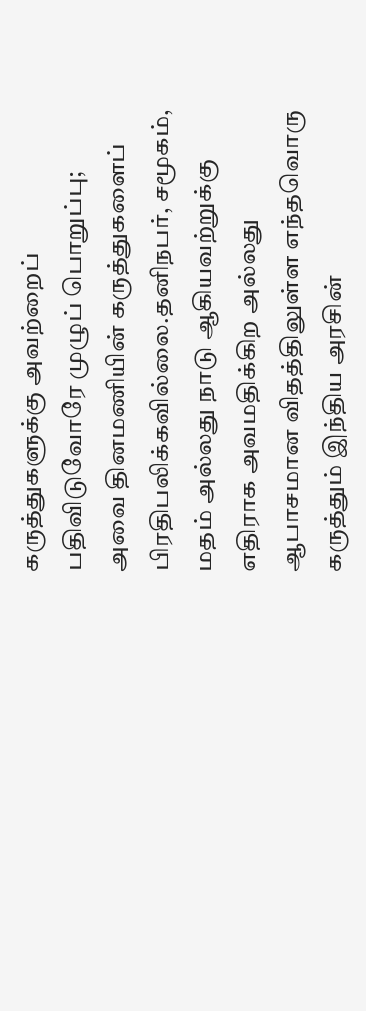கருத்துகளுக்கு அவற்றைப் பதிவிடுவோரே முழுப் பொறுப்பு; அவை தினமணியின் கருத்துகளைப் பிரதிபலிக்கவில்லை.தனிநபர், சமூகம், மதம் அல்லது நாடு ஆகியவற்றுக்கு எதிராக அவமதிக்கிற அல்லது ஆபாசமான விதத்திலுள்ள எந்தவொரு கருத்தும் இந்திய அரசின்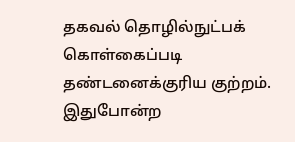தகவல் தொழில்நுட்பக் கொள்கைப்படி தண்டனைக்குரிய குற்றம். இதுபோன்ற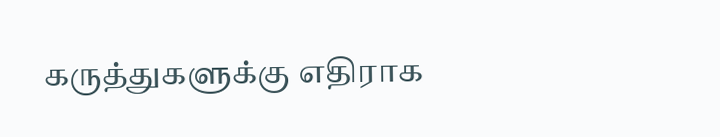கருத்துகளுக்கு எதிராக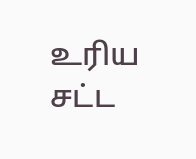உரிய சட்ட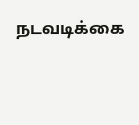நடவடிக்கை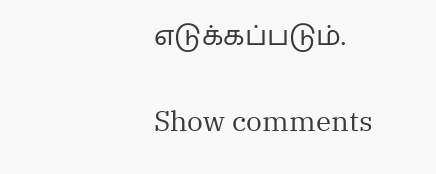எடுக்கப்படும்.

Show comments